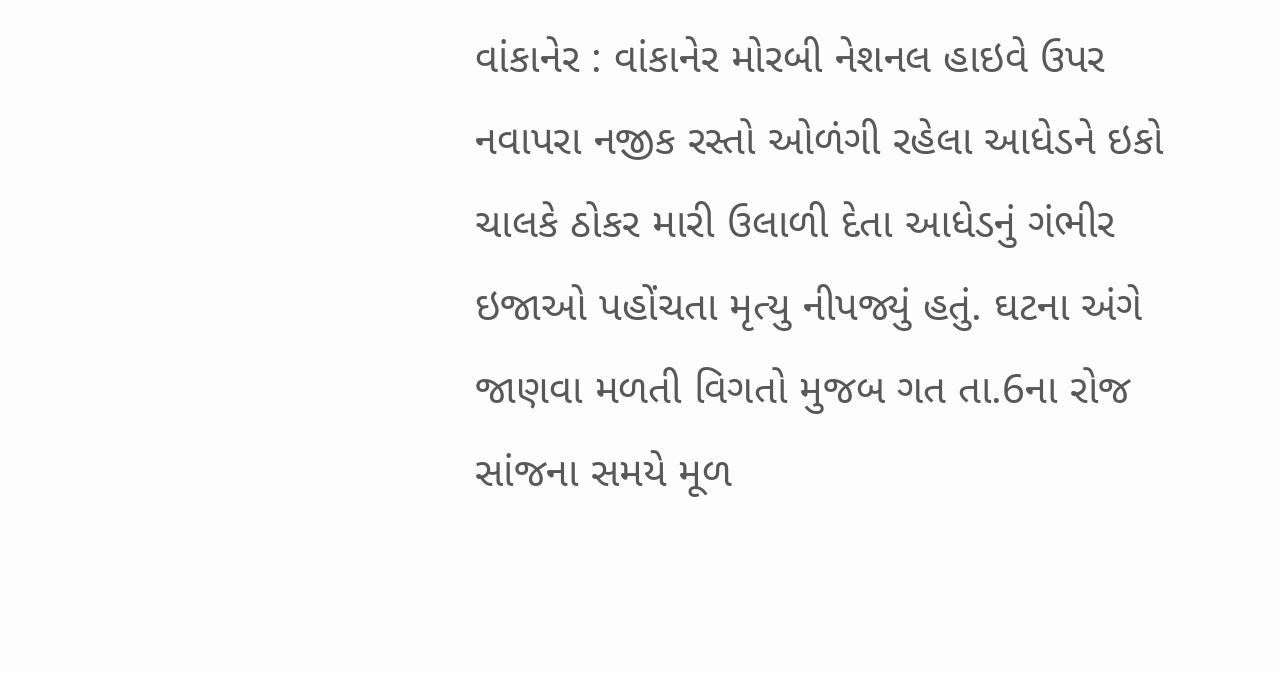વાંકાનેર : વાંકાનેર મોરબી નેશનલ હાઇવે ઉપર નવાપરા નજીક રસ્તો ઓળંગી રહેલા આધેડને ઇકો ચાલકે ઠોકર મારી ઉલાળી દેતા આધેડનું ગંભીર ઇજાઓ પહોંચતા મૃત્યુ નીપજ્યું હતું. ઘટના અંગે જાણવા મળતી વિગતો મુજબ ગત તા.6ના રોજ સાંજના સમયે મૂળ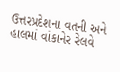ઉત્તરપ્રદેશના વતની અને હાલમાં વાંકાનેર રેલવે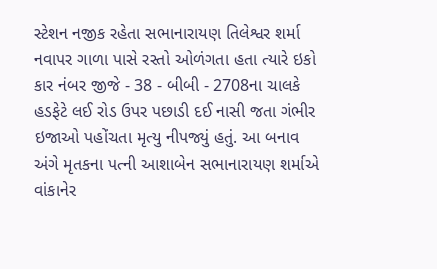સ્ટેશન નજીક રહેતા સભાનારાયણ તિલેશ્વર શર્મા નવાપર ગાળા પાસે રસ્તો ઓળંગતા હતા ત્યારે ઇકો કાર નંબર જીજે - 38 - બીબી - 2708ના ચાલકે હડફેટે લઈ રોડ ઉપર પછાડી દઈ નાસી જતા ગંભીર ઇજાઓ પહોંચતા મૃત્યુ નીપજ્યું હતું. આ બનાવ અંગે મૃતકના પત્ની આશાબેન સભાનારાયણ શર્માએ વાંકાનેર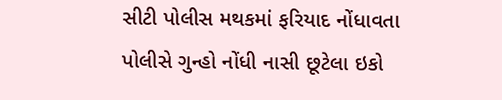સીટી પોલીસ મથકમાં ફરિયાદ નોંધાવતા પોલીસે ગુન્હો નોંધી નાસી છૂટેલા ઇકો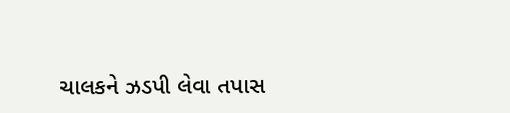ચાલકને ઝડપી લેવા તપાસ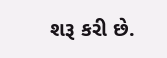શરૂ કરી છે.